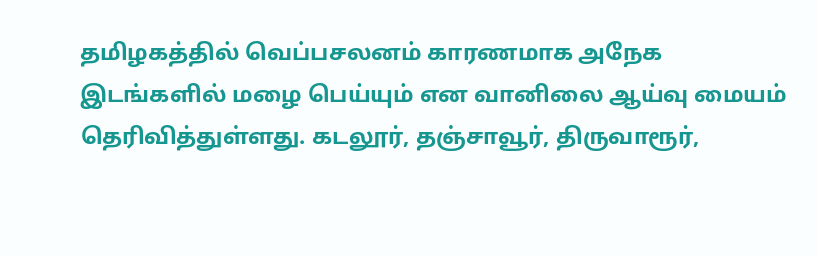தமிழகத்தில் வெப்பசலனம் காரணமாக அநேக இடங்களில் மழை பெய்யும் என வானிலை ஆய்வு மையம் தெரிவித்துள்ளது. கடலூர், தஞ்சாவூர், திருவாரூர்,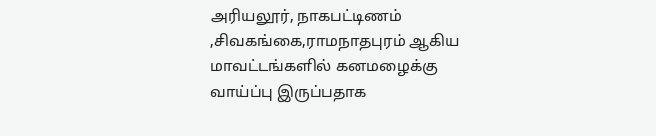அரியலூர், நாகபட்டிணம் ,சிவகங்கை,ராமநாதபுரம் ஆகிய மாவட்டங்களில் கனமழைக்கு வாய்ப்பு இருப்பதாக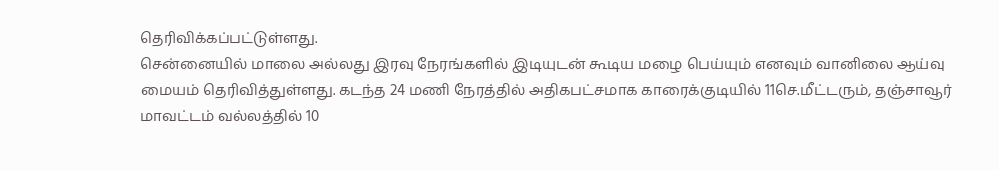தெரிவிக்கப்பட்டுள்ளது.
சென்னையில் மாலை அல்லது இரவு நேரங்களில் இடியுடன் கூடிய மழை பெய்யும் எனவும் வானிலை ஆய்வு மையம் தெரிவித்துள்ளது. கடந்த 24 மணி நேரத்தில் அதிகபட்சமாக காரைக்குடியில் 11செ.மீட்டரும், தஞ்சாவூர் மாவட்டம் வல்லத்தில் 10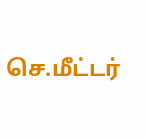செ.மீட்டர்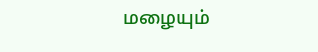மழையும்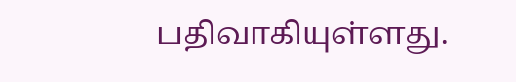பதிவாகியுள்ளது.